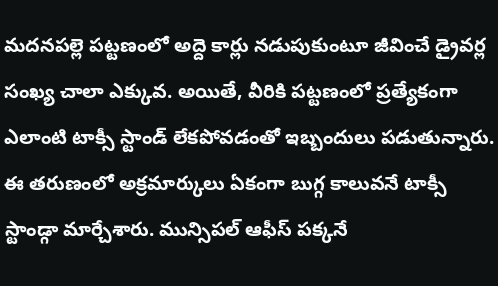మదనపల్లె పట్టణంలో అద్దె కార్లు నడుపుకుంటూ జీవించే డ్రైవర్ల సంఖ్య చాలా ఎక్కువ. అయితే, వీరికి పట్టణంలో ప్రత్యేకంగా ఎలాంటి టాక్సీ స్టాండ్ లేకపోవడంతో ఇబ్బందులు పడుతున్నారు. ఈ తరుణంలో అక్రమార్కులు ఏకంగా బుగ్గ కాలువనే టాక్సీ స్టాండ్గా మార్చేశారు. మున్సిపల్ ఆఫీస్ పక్కనే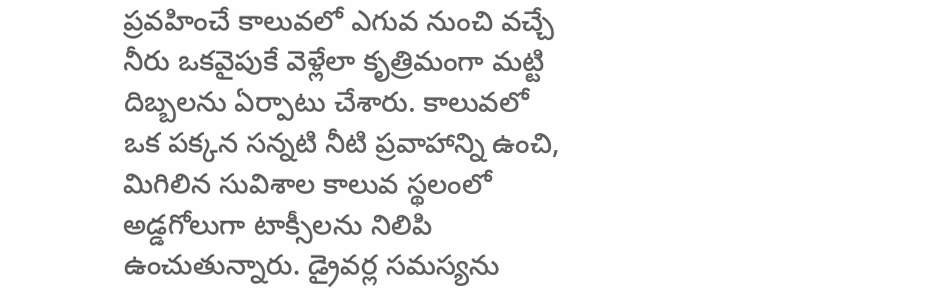ప్రవహించే కాలువలో ఎగువ నుంచి వచ్చే నీరు ఒకవైపుకే వెళ్లేలా కృత్రిమంగా మట్టి దిబ్బలను ఏర్పాటు చేశారు. కాలువలో ఒక పక్కన సన్నటి నీటి ప్రవాహాన్ని ఉంచి, మిగిలిన సువిశాల కాలువ స్థలంలో అడ్డగోలుగా టాక్సీలను నిలిపి ఉంచుతున్నారు. డ్రైవర్ల సమస్యను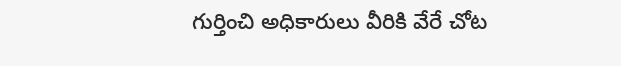గుర్తించి అధికారులు వీరికి వేరే చోట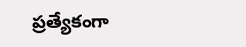ప్రత్యేకంగా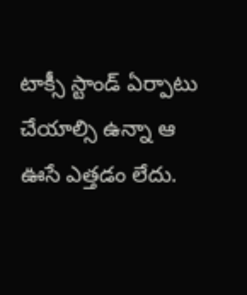టాక్సీ స్టాండ్ ఏర్పాటు చేయాల్సి ఉన్నా ఆ ఊసే ఎత్తడం లేదు.